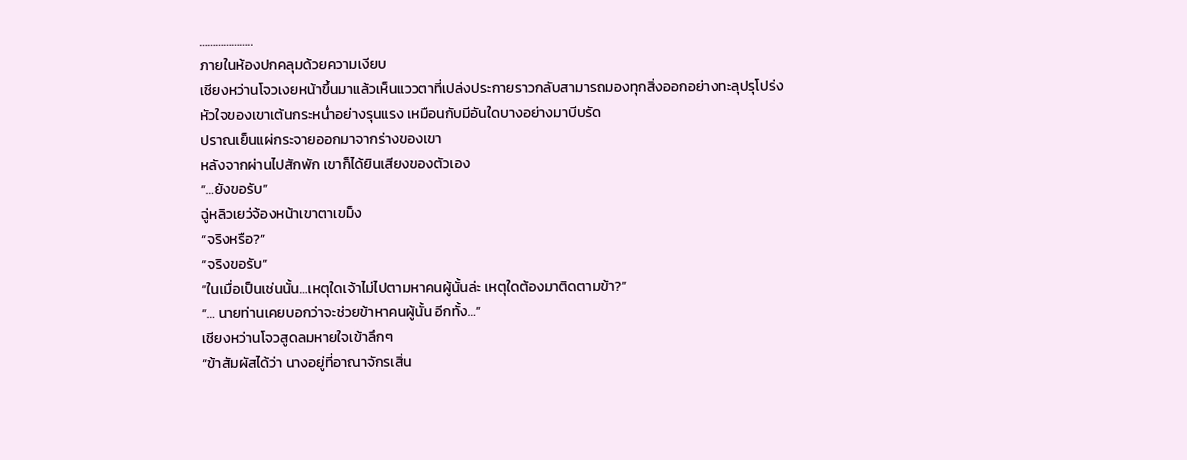………………..
ภายในห้องปกคลุมด้วยความเงียบ
เชียงหว่านโจวเงยหน้าขึ้นมาแล้วเห็นแววตาที่เปล่งประกายราวกลับสามารถมองทุกสิ่งออกอย่างทะลุปรุโปร่ง
หัวใจของเขาเต้นกระหน่ำอย่างรุนแรง เหมือนกับมีอันใดบางอย่างมาบีบรัด
ปราณเย็นแผ่กระจายออกมาจากร่างของเขา
หลังจากผ่านไปสักพัก เขาก็ได้ยินเสียงของตัวเอง
“…ยังขอรับ”
ฉู่หลิวเยว่จ้องหน้าเขาตาเขม็ง
“จริงหรือ?”
“จริงขอรับ”
“ในเมื่อเป็นเช่นนั้น…เหตุใดเจ้าไม่ไปตามหาคนผู้นั้นล่ะ เหตุใดต้องมาติดตามข้า?”
“… นายท่านเคยบอกว่าจะช่วยข้าหาคนผู้นั้น อีกทั้ง…”
เชียงหว่านโจวสูดลมหายใจเข้าลึกๆ
“ข้าสัมผัสได้ว่า นางอยู่ที่อาณาจักรเสิ่น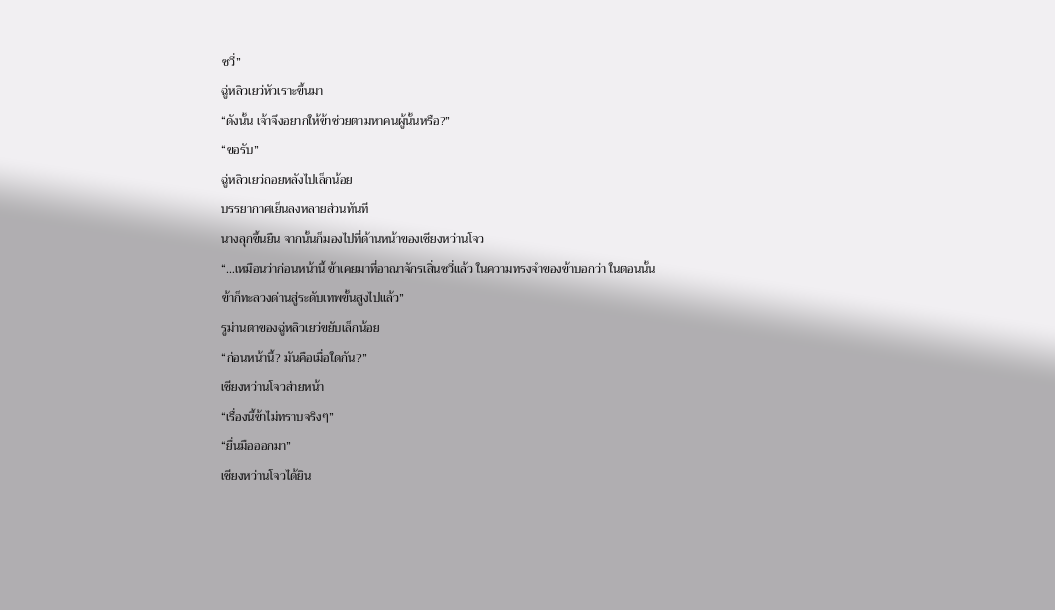ซวี่”
ฉู่หลิวเยว่หัวเราะขึ้นมา
“ดังนั้น เจ้าจึงอยากให้ข้าช่วยตามหาคนผู้นั้นหรือ?”
“ขอรับ”
ฉู่หลิวเยว่ถอยหลังไปเล็กน้อย
บรรยากาศเย็นลงหลายส่วนทันที
นางลุกขึ้นยืน จากนั้นก็มองไปที่ด้านหน้าของเชียงหว่านโจว
“…เหมือนว่าก่อนหน้านี้ ข้าเคยมาที่อาณาจักรเสิ่นซวี่แล้ว ในความทรงจำของข้าบอกว่า ในตอนนั้นข้าก็ทะลวงด่านสู่ระดับเทพขั้นสูงไปแล้ว”
รูม่านตาของฉู่หลิวเยว่ขยับเล็กน้อย
“ก่อนหน้านี้? มันคือเมื่อใดกัน?”
เชียงหว่านโจวส่ายหน้า
“เรื่องนี้ข้าไม่ทราบจริงๆ”
“ยื่นมือออกมา”
เชียงหว่านโจวได้ยิน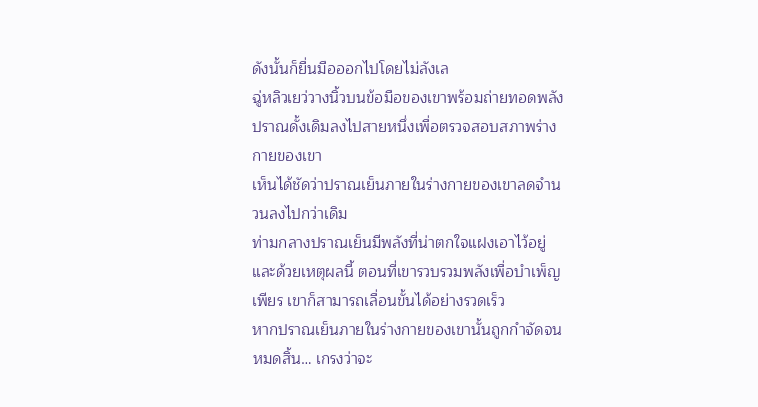ดังนั้นก็ยื่นมือออกไปโดยไม่ลังเล
ฉู่หลิวเยว่วางนิ้วบนข้อมือของเขาพร้อมถ่ายทอดพลังปราณดั้งเดิมลงไปสายหนึ่งเพื่อตรวจสอบสภาพร่างกายของเขา
เห็นได้ชัดว่าปราณเย็นภายในร่างกายของเขาลดจำนวนลงไปกว่าเดิม
ท่ามกลางปราณเย็นมีพลังที่น่าตกใจแฝงเอาไว้อยู่
และด้วยเหตุผลนี้ ตอนที่เขารวบรวมพลังเพื่อบำเพ็ญเพียร เขาก็สามารถเลื่อนขั้นได้อย่างรวดเร็ว
หากปราณเย็นภายในร่างกายของเขานั้นถูกกำจัดจนหมดสิ้น… เกรงว่าจะ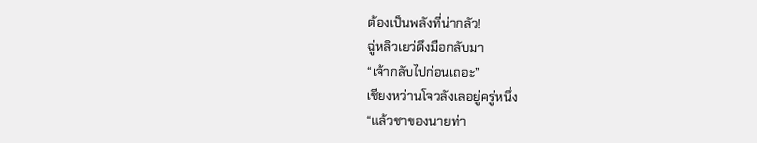ต้องเป็นพลังที่น่ากลัว!
ฉู่หลิวเยว่ดึงมือกลับมา
“เจ้ากลับไปก่อนเถอะ”
เชียงหว่านโจวลังเลอยู่ครู่หนึ่ง
“แล้วชาของนายท่า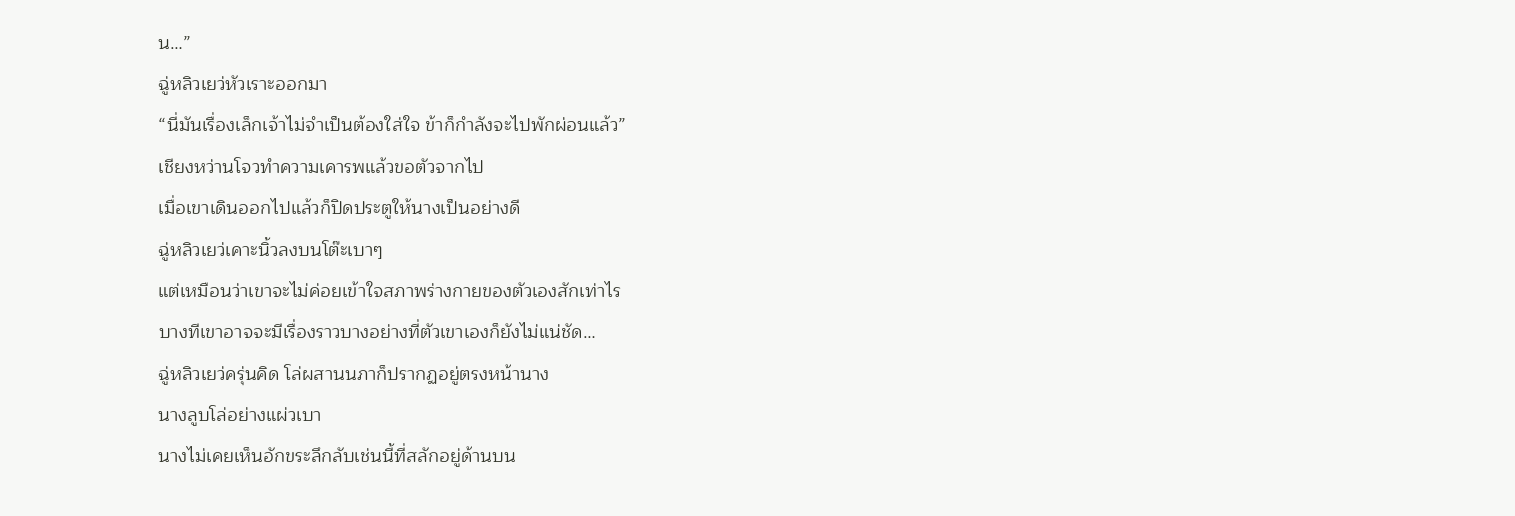น…”
ฉู่หลิวเยว่หัวเราะออกมา
“นี่มันเรื่องเล็กเจ้าไม่จำเป็นต้องใส่ใจ ข้าก็กำลังจะไปพักผ่อนแล้ว”
เชียงหว่านโจวทำความเคารพแล้วขอตัวจากไป
เมื่อเขาเดินออกไปแล้วก็ปิดประตูให้นางเป็นอย่างดี
ฉู่หลิวเยว่เคาะนิ้วลงบนโต๊ะเบาๆ
แต่เหมือนว่าเขาจะไม่ค่อยเข้าใจสภาพร่างกายของตัวเองสักเท่าไร
บางทีเขาอาจจะมีเรื่องราวบางอย่างที่ตัวเขาเองก็ยังไม่แน่ชัด…
ฉู่หลิวเยว่ครุ่นคิด โล่ผสานนภาก็ปรากฏอยู่ตรงหน้านาง
นางลูบโล่อย่างแผ่วเบา
นางไม่เคยเห็นอักขระลึกลับเช่นนี้ที่สลักอยู่ด้านบน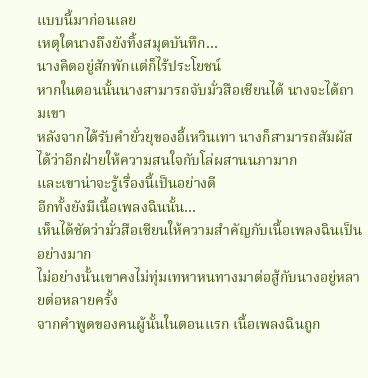แบบนี้มาก่อนเลย
เหตุใดนางถึงยังทิ้งสมุดบันทึก…
นางคิดอยู่สักพักแต่ก็ไร้ประโยชน์
หากในตอนนั้นนางสามารถจับมั่วสือเชียนได้ นางจะได้ถามเขา
หลังจากได้รับคำยั่วยุของอี้เหวินเทา นางก็สามารถสัมผัสได้ว่าอีกฝ่ายให้ความสนใจกับโล่ผสานนภามาก
และเขาน่าจะรู้เรื่องนี้เป็นอย่างดี
อีกทั้งยังมีเนื้อเพลงฉินนั้น…
เห็นได้ชัดว่ามั่วสือเชียนให้ความสำคัญกับเนื้อเพลงฉินเป็นอย่างมาก
ไม่อย่างนั้นเขาคงไม่ทุ่มเทหาหนทางมาต่อสู้กับนางอยู่หลายต่อหลายครั้ง
จากคำพูดของคนผู้นั้นในตอนแรก เนื้อเพลงฉินถูก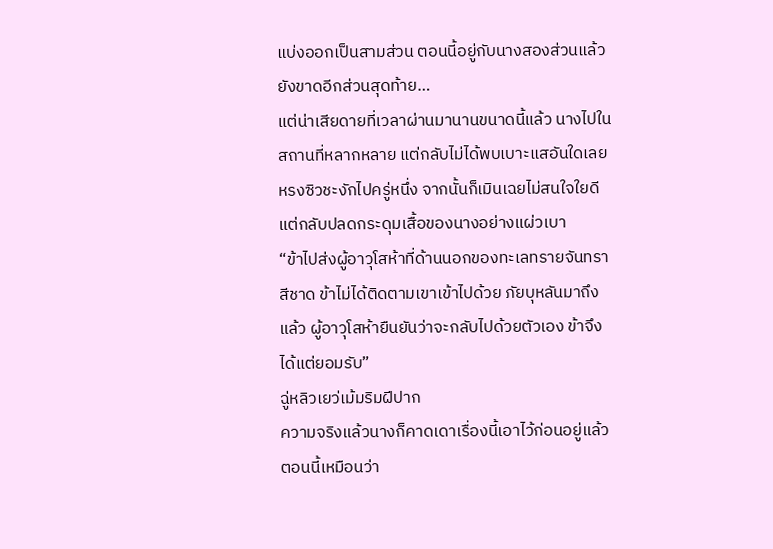แบ่งออกเป็นสามส่วน ตอนนี้อยู่กับนางสองส่วนแล้ว ยังขาดอีกส่วนสุดท้าย…
แต่น่าเสียดายที่เวลาผ่านมานานขนาดนี้แล้ว นางไปในสถานที่หลากหลาย แต่กลับไม่ได้พบเบาะแสอันใดเลย
หรงซิวชะงักไปครู่หนึ่ง จากนั้นก็เมินเฉยไม่สนใจใยดี แต่กลับปลดกระดุมเสื้อของนางอย่างแผ่วเบา
“ข้าไปส่งผู้อาวุโสห้าที่ด้านนอกของทะเลทรายจันทราสีชาด ข้าไม่ได้ติดตามเขาเข้าไปด้วย ภัยบุหลันมาถึงแล้ว ผู้อาวุโสห้ายืนยันว่าจะกลับไปด้วยตัวเอง ข้าจึงได้แต่ยอมรับ”
ฉู่หลิวเยว่เม้มริมฝีปาก
ความจริงแล้วนางก็คาดเดาเรื่องนี้เอาไว้ก่อนอยู่แล้ว
ตอนนี้เหมือนว่า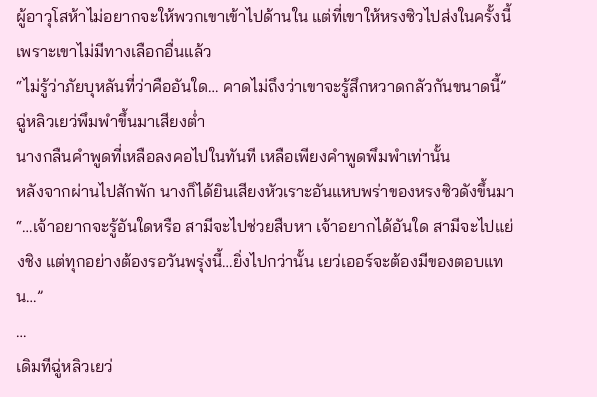ผู้อาวุโสห้าไม่อยากจะให้พวกเขาเข้าไปด้านใน แต่ที่เขาให้หรงซิวไปส่งในครั้งนี้ เพราะเขาไม่มีทางเลือกอื่นแล้ว
“ไม่รู้ว่าภัยบุหลันที่ว่าคืออันใด… คาดไม่ถึงว่าเขาจะรู้สึกหวาดกลัวกันขนาดนี้”
ฉู่หลิวเยว่พึมพำขึ้นมาเสียงต่ำ
นางกลืนคำพูดที่เหลือลงคอไปในทันที เหลือเพียงคำพูดพึมพำเท่านั้น
หลังจากผ่านไปสักพัก นางก็ได้ยินเสียงหัวเราะอันแหบพร่าของหรงซิวดังขึ้นมา
“…เจ้าอยากจะรู้อันใดหรือ สามีจะไปช่วยสืบหา เจ้าอยากได้อันใด สามีจะไปแย่งชิง แต่ทุกอย่างต้องรอวันพรุ่งนี้…ยิ่งไปกว่านั้น เยว่เออร์จะต้องมีของตอบแทน…”
…
เดิมทีฉู่หลิวเยว่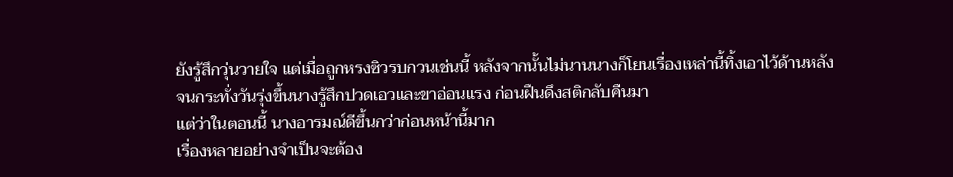ยังรู้สึกวุ่นวายใจ แต่เมื่อถูกหรงซิวรบกวนเช่นนี้ หลังจากนั้นไม่นานนางก็โยนเรื่องเหล่านี้ทิ้งเอาไว้ด้านหลัง
จนกระทั่งวันรุ่งขึ้นนางรู้สึกปวดเอวและขาอ่อนแรง ก่อนฝืนดึงสติกลับคืนมา
แต่ว่าในตอนนี้ นางอารมณ์ดีขึ้นกว่าก่อนหน้านี้มาก
เรื่องหลายอย่างจำเป็นจะต้อง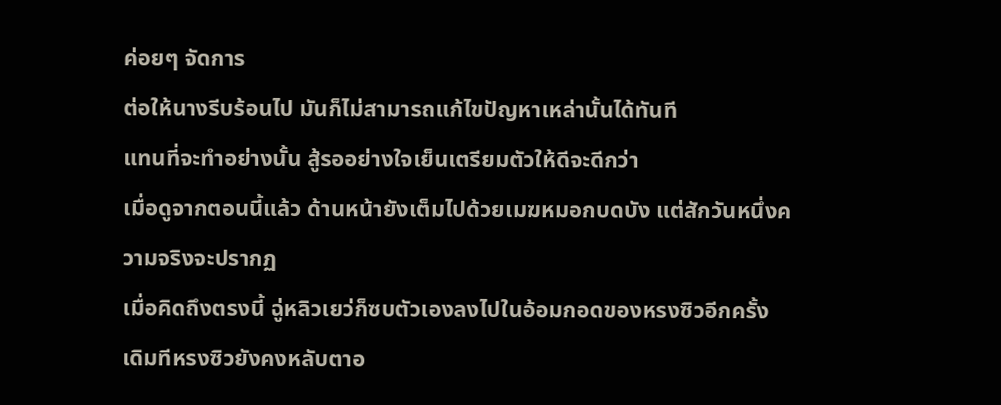ค่อยๆ จัดการ
ต่อให้นางรีบร้อนไป มันก็ไม่สามารถแก้ไขปัญหาเหล่านั้นได้ทันที
แทนที่จะทำอย่างนั้น สู้รออย่างใจเย็นเตรียมตัวให้ดีจะดีกว่า
เมื่อดูจากตอนนี้แล้ว ด้านหน้ายังเต็มไปด้วยเมฆหมอกบดบัง แต่สักวันหนึ่งความจริงจะปรากฏ
เมื่อคิดถึงตรงนี้ ฉู่หลิวเยว่ก็ซบตัวเองลงไปในอ้อมกอดของหรงซิวอีกครั้ง
เดิมทีหรงซิวยังคงหลับตาอ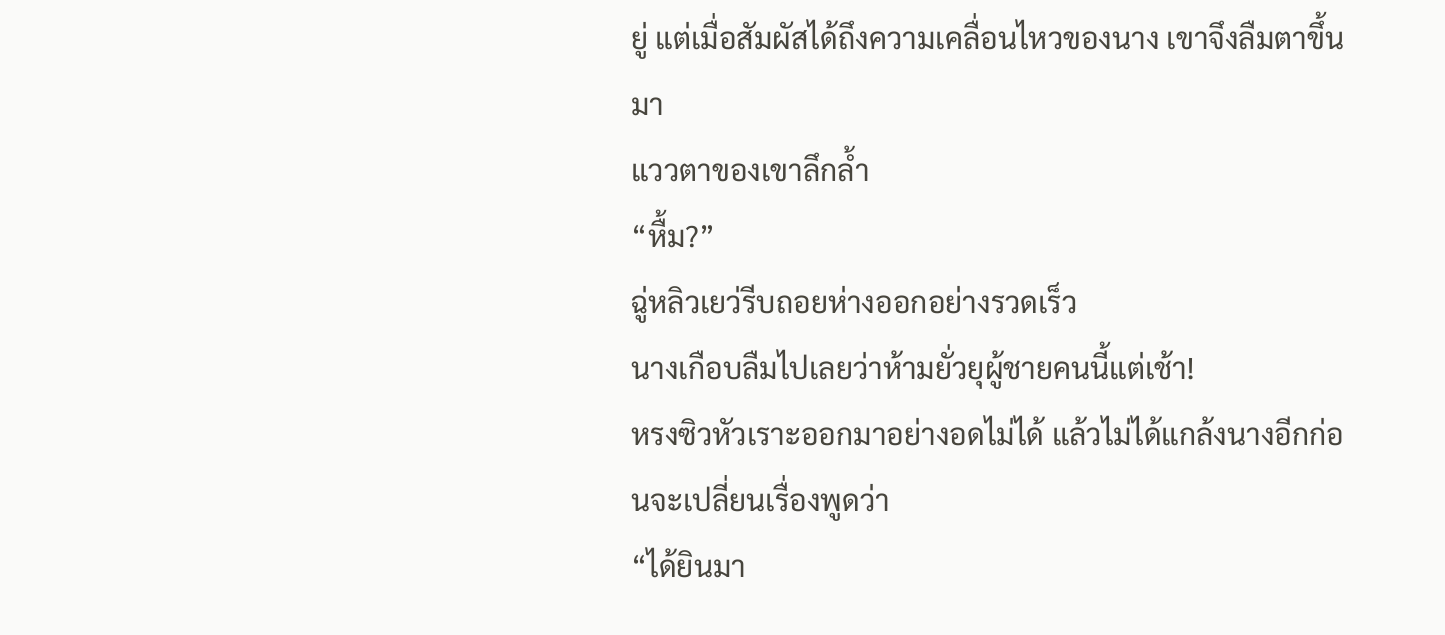ยู่ แต่เมื่อสัมผัสได้ถึงความเคลื่อนไหวของนาง เขาจึงลืมตาขึ้นมา
แววตาของเขาลึกล้ำ
“หื้ม?”
ฉู่หลิวเยว่รีบถอยห่างออกอย่างรวดเร็ว
นางเกือบลืมไปเลยว่าห้ามยั่วยุผู้ชายคนนี้แต่เช้า!
หรงซิวหัวเราะออกมาอย่างอดไม่ได้ แล้วไม่ได้แกล้งนางอีกก่อนจะเปลี่ยนเรื่องพูดว่า
“ได้ยินมา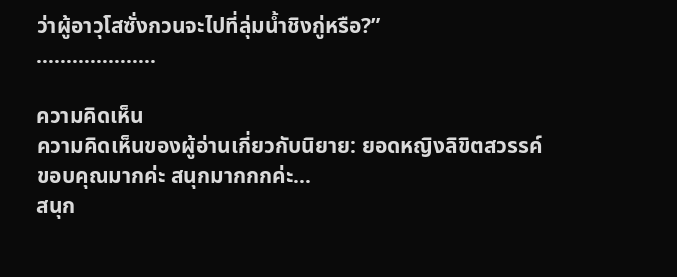ว่าผู้อาวุโสซั่งกวนจะไปที่ลุ่มน้ำชิงกู่หรือ?”
………………..

ความคิดเห็น
ความคิดเห็นของผู้อ่านเกี่ยวกับนิยาย: ยอดหญิงลิขิตสวรรค์
ขอบคุณมากค่ะ สนุกมากกกค่ะ...
สนุก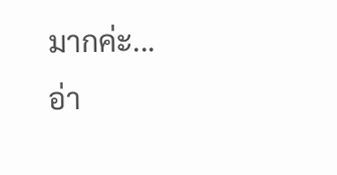มากค่ะ...
อ่า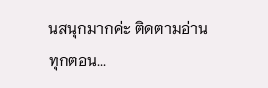นสนุกมากค่ะ ติดตามอ่านทุกตอน...